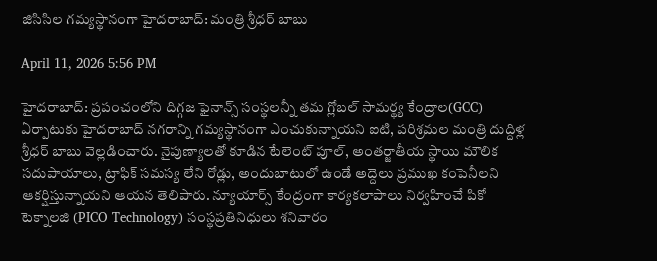జిసిసిల గమ్యస్థానంగా హైదరాబాద్: మంత్రి శ్రీధర్ బాబు

April 11, 2026 5:56 PM

హైదరాబాద్: ప్రపంచంలోని దిగ్గజ ఫైనాన్స్ సంస్థలన్నీ తమ గ్లోబల్ సామర్థ్య కేంద్రాల(GCC) ఏర్పాటుకు హైదరాబాద్ నగరాన్ని గమ్యస్థానంగా ఎంచుకున్నాయని ఐటి, పరిశ్రమల మంత్రి దుద్దిళ్ల శ్రీధర్ బాబు వెల్లడించారు. నైపుణ్యాలతో కూడిన టేలెంట్ పూల్, అంతర్జాతీయ స్థాయి మౌలిక సదుపాయాలు, ట్రాఫిక్ సమస్య లేని రోడ్లు, అందుబాటులో ఉండే అద్దెలు ప్రముఖ కంపెనీలని ఆకర్షిస్తున్నాయని ఆయన తెలిపారు. న్యూయార్స్ కేంద్రంగా కార్యకలాపాలు నిర్వహించే పికో టెక్నాలజి (PICO Technology) సంస్థప్రతినిధులు శనివారం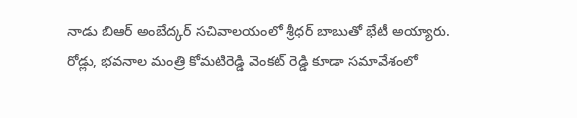నాడు బిఆర్ అంబేద్కర్ సచివాలయంలో శ్రీధర్ బాబుతో భేటీ అయ్యారు. రోడ్లు, భవనాల మంత్రి కోమటిరెడ్డి వెంకట్ రెడ్డి కూడా సమావేశంలో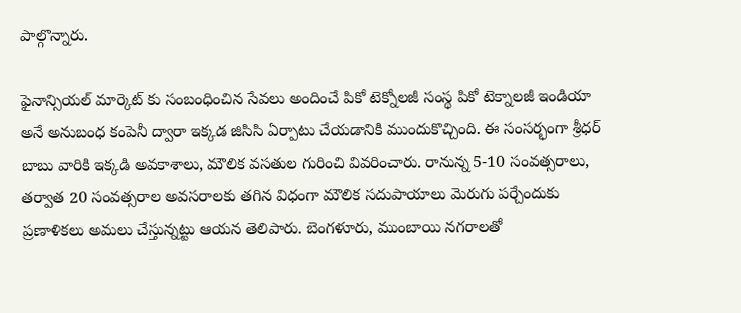పాల్గొన్నారు.

ఫైనాన్సియల్ మార్కెట్ కు సంబంధించిన సేవలు అందించే పికో టెక్నోలజీ సంస్థ పికో టెక్నాలజీ ఇండియా అనే అనుబంధ కంపెనీ ద్వారా ఇక్కడ జిసిసి ఏర్పాటు చేయడానికి ముందుకొచ్చింది. ఈ సంసర్భంగా శ్రీధర్ బాబు వారికి ఇక్కడి అవకాశాలు, మౌలిక వసతుల గురించి వివరించారు. రానున్న 5-10 సంవత్సరాలు, తర్వాత 20 సంవత్సరాల అవసరాలకు తగిన విధంగా మౌలిక సదుపాయాలు మెరుగు పర్చేందుకు ప్రణాళికలు అమలు చేస్తున్నట్టు ఆయన తెలిపారు. బెంగళూరు, ముంబాయి నగరాలతో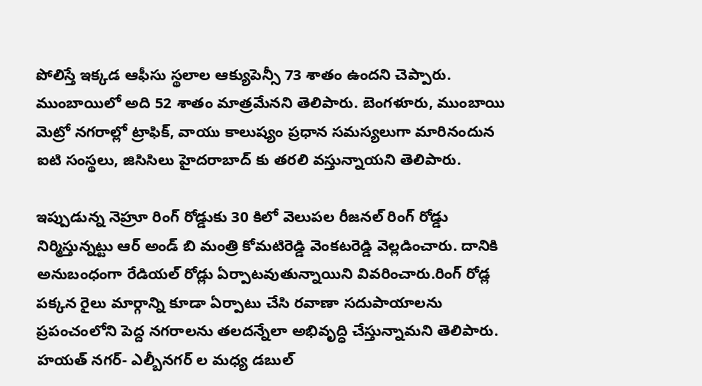పోలిస్తే ఇక్కడ ఆఫీసు స్థలాల ఆక్యుపెన్సీ 73 శాతం ఉందని చెప్పారు. ముంబాయిలో అది 52 శాతం మాత్రమేనని తెలిపారు. బెంగళూరు, ముంబాయి మెట్రో నగరాల్లో ట్రాఫిక్, వాయు కాలుష్యం ప్రధాన సమస్యలుగా మారినందున ఐటి సంస్థలు, జిసిసిలు హైదరాబాద్ కు తరలి వస్తున్నాయని తెలిపారు.

ఇప్పుడున్న నెహ్రూ రింగ్ రోడ్డుకు 30 కిలో వెలుపల రీజనల్ రింగ్ రోడ్డు నిర్మిస్తున్నట్టు ఆర్ అండ్ బి మంత్రి కోమటిరెడ్డి వెంకటరెడ్డి వెల్లడించారు. దానికి అనుబంధంగా రేడియల్ రోడ్లు ఏర్పాటవుతున్నాయిని వివరించారు.రింగ్ రోడ్ల పక్కన రైలు మార్గాన్ని కూడా ఏర్పాటు చేసి రవాణా సదుపాయాలను ప్రపంచంలోని పెద్ద నగరాలను తలదన్నేలా అభివృద్ధి చేస్తున్నామని తెలిపారు. హయత్ నగర్- ఎల్బీనగర్ ల మధ్య డబుల్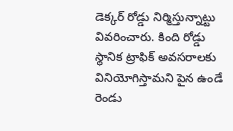డెక్కర్ రోడ్డు నిర్మిస్తున్నాట్టు వివరించారు. కింది రోడ్డు స్థానిక ట్రాఫిక్ అవసరాలకు వినియోగిస్తామని పైన ఉండే రెండు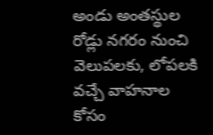అండు అంతస్థుల రోడ్లు నగరం నుంచి వెలుపలకు, లోపలకి వచ్చే వాహనాల కోసం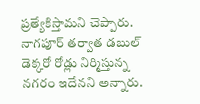ప్రత్యేకిస్తామని చెప్పారు. నాగపూర్ తర్వాత డబుల్ డెక్కరో రోడ్లు నిర్మిస్తున్న నగరం ఇదేనని అన్నారు.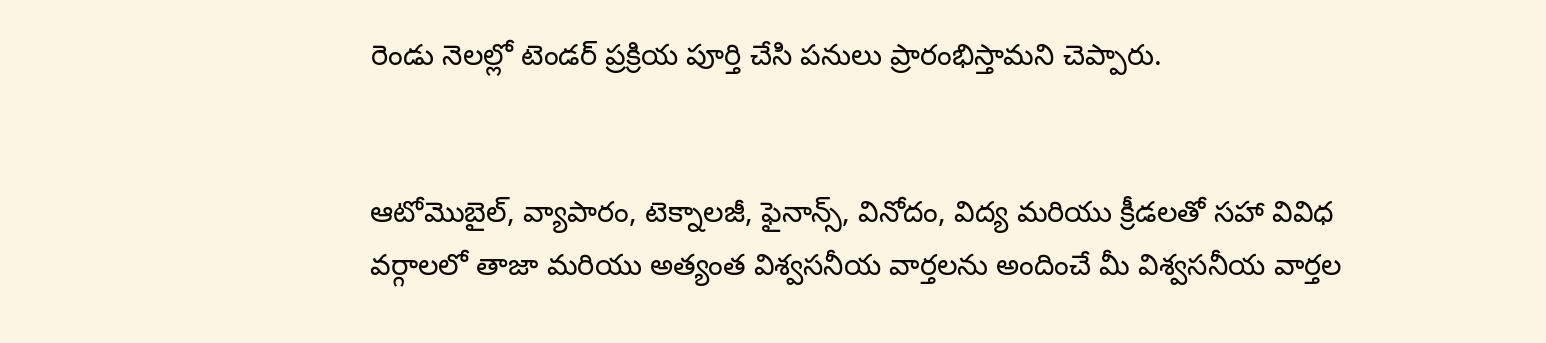రెండు నెలల్లో టెండర్ ప్రక్రియ పూర్తి చేసి పనులు ప్రారంభిస్తామని చెప్పారు.


ఆటోమొబైల్, వ్యాపారం, టెక్నాలజీ, ఫైనాన్స్, వినోదం, విద్య మరియు క్రీడలతో సహా వివిధ వర్గాలలో తాజా మరియు అత్యంత విశ్వసనీయ వార్తలను అందించే మీ విశ్వసనీయ వార్తల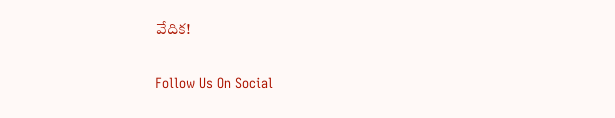వేదిక!

Follow Us On Social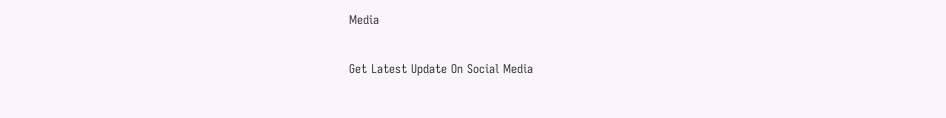Media

Get Latest Update On Social Media